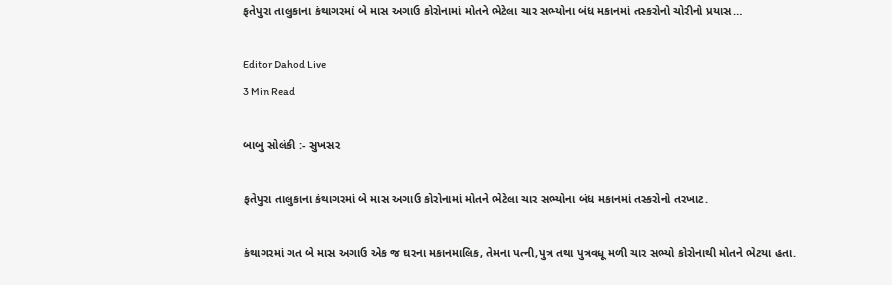ફતેપુરા તાલુકાના કંથાગરમાં બે માસ અગાઉ કોરોનામાં મોતને ભેટેલા ચાર સભ્યોના બંધ મકાનમાં તસ્કરોનો ચોરીનો પ્રયાસ…

Editor Dahod Live
3 Min Read

બાબુ સોલંકી :- સુખસર

ફતેપુરા તાલુકાના કંથાગરમાં બે માસ અગાઉ કોરોનામાં મોતને ભેટેલા ચાર સભ્યોના બંધ મકાનમાં તસ્કરોનો તરખાટ.

કંથાગરમાં ગત બે માસ અગાઉ એક જ ઘરના મકાનમાલિક, તેમના પત્ની,પુત્ર તથા પુત્રવધૂ મળી ચાર સભ્યો કોરોનાથી મોતને ભેટયા હતા.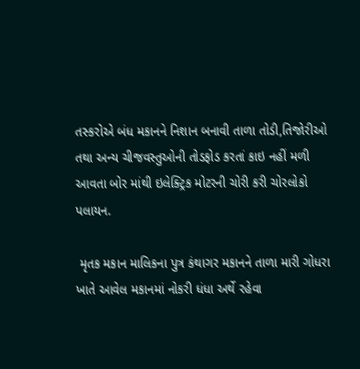તસ્કરોએ બંધ મકાનને નિશાન બનાવી તાળા તોડી,તિજોરીઓ તથા અન્ય ચીજવસ્તુઓની તોડફોડ કરતાં કાઇ નહીં મળી આવતા બોર માંથી ઇલેક્ટ્રિક મોટરની ચોરી કરી ચોરલોકો પલાયન.

 મૃતક મકાન માલિકના પુત્ર કંથાગર મકાનને તાળા મારી ગોધરા ખાતે આવેલ મકાનમાં નોકરી ધંધા અર્થે રહેવા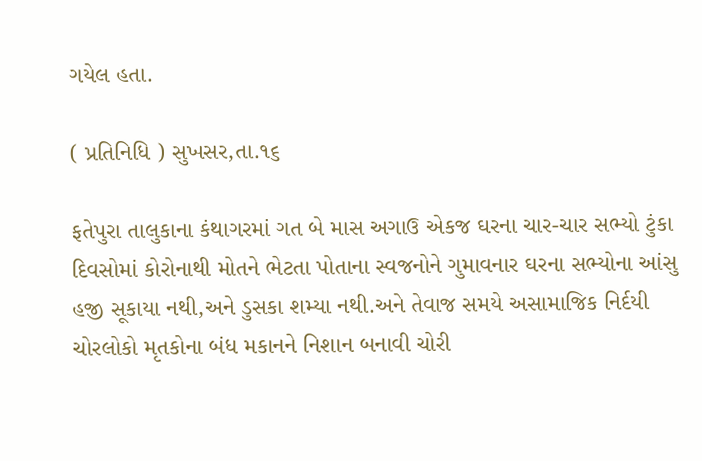ગયેલ હતા.

( પ્રતિનિધિ ) સુખસર,તા.૧૬

ફતેપુરા તાલુકાના કંથાગરમાં ગત બે માસ અગાઉ એકજ ઘરના ચાર-ચાર સભ્યો ટુંકા દિવસોમાં કોરોનાથી મોતને ભેટતા પોતાના સ્વજનોને ગુમાવનાર ઘરના સભ્યોના આંસુ હજી સૂકાયા નથી,અને ડુસકા શમ્યા નથી.અને તેવાજ સમયે અસામાજિક નિર્દયી ચોરલોકો મૃતકોના બંધ મકાનને નિશાન બનાવી ચોરી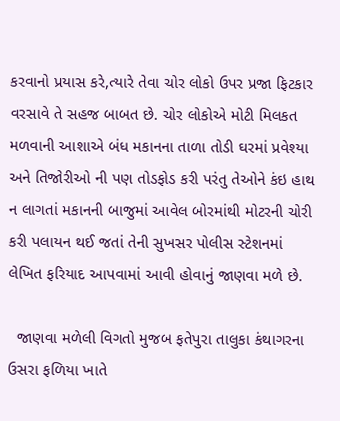કરવાનો પ્રયાસ કરે,ત્યારે તેવા ચોર લોકો ઉપર પ્રજા ફિટકાર વરસાવે તે સહજ બાબત છે. ચોર લોકોએ મોટી મિલકત મળવાની આશાએ બંધ મકાનના તાળા તોડી ઘરમાં પ્રવેશ્યા અને તિજોરીઓ ની પણ તોડફોડ કરી પરંતુ તેઓને કંઇ હાથ ન લાગતાં મકાનની બાજુમાં આવેલ બોરમાંથી મોટરની ચોરી કરી પલાયન થઈ જતાં તેની સુખસર પોલીસ સ્ટેશનમાં લેખિત ફરિયાદ આપવામાં આવી હોવાનું જાણવા મળે છે.

  જાણવા મળેલી વિગતો મુજબ ફતેપુરા તાલુકા કંથાગરના ઉસરા ફળિયા ખાતે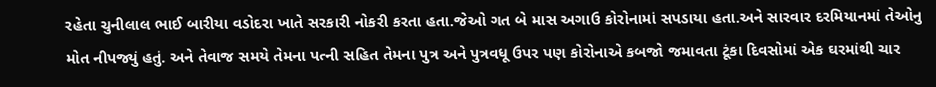રહેતા ચુનીલાલ ભાઈ બારીયા વડોદરા ખાતે સરકારી નોકરી કરતા હતા.જેઓ ગત બે માસ અગાઉ કોરોનામાં સપડાયા હતા.અને સારવાર દરમિયાનમાં તેઓનુ મોત નીપજ્યું હતું. અને તેવાજ સમયે તેમના પત્ની સહિત તેમના પુત્ર અને પુત્રવધૂ ઉપર પણ કોરોનાએ કબજો જમાવતા ટૂંકા દિવસોમાં એક ઘરમાંથી ચાર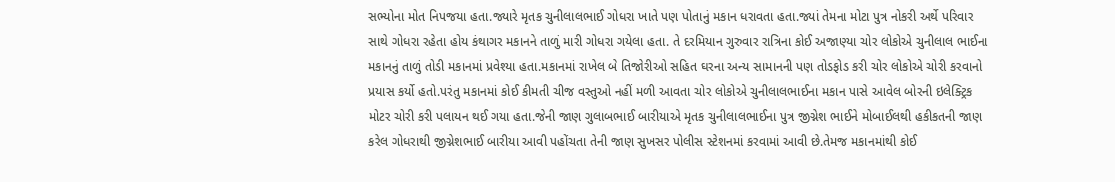સભ્યોના મોત નિપજયા હતા.જ્યારે મૃતક ચુનીલાલભાઈ ગોધરા ખાતે પણ પોતાનું મકાન ધરાવતા હતા.જ્યાં તેમના મોટા પુત્ર નોકરી અર્થે પરિવાર સાથે ગોધરા રહેતા હોય કંથાગર મકાનને તાળું મારી ગોધરા ગયેલા હતા. તે દરમિયાન ગુરુવાર રાત્રિના કોઈ અજાણ્યા ચોર લોકોએ ચુનીલાલ ભાઈના મકાનનું તાળું તોડી મકાનમાં પ્રવેશ્યા હતા.મકાનમાં રાખેલ બે તિજોરીઓ સહિત ઘરના અન્ય સામાનની પણ તોડફોડ કરી ચોર લોકોએ ચોરી કરવાનો પ્રયાસ કર્યો હતો.પરંતુ મકાનમાં કોઈ કીમતી ચીજ વસ્તુઓ નહીં મળી આવતા ચોર લોકોએ ચુનીલાલભાઈના મકાન પાસે આવેલ બોરની ઇલેક્ટ્રિક મોટર ચોરી કરી પલાયન થઈ ગયા હતા.જેની જાણ ગુલાબભાઈ બારીયાએ મૃતક ચુનીલાલભાઈના પુત્ર જીગ્નેશ ભાઈને મોબાઈલથી હકીકતની જાણ કરેલ ગોધરાથી જીગ્નેશભાઈ બારીયા આવી પહોંચતા તેની જાણ સુખસર પોલીસ સ્ટેશનમાં કરવામાં આવી છે.તેમજ મકાનમાંથી કોઈ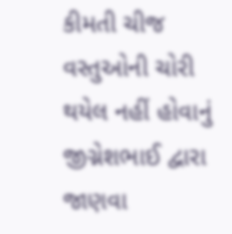કીમતી ચીજ વસ્તુઓની ચોરી થયેલ નહીં હોવાનું જીગ્નેશભાઈ દ્વારા જાણવા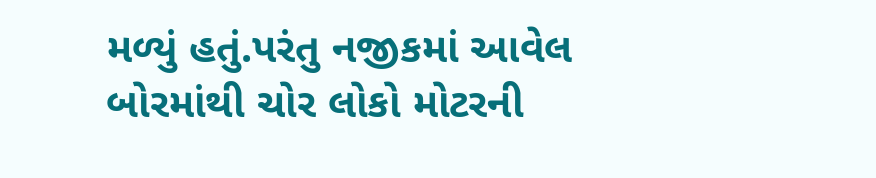મળ્યું હતું.પરંતુ નજીકમાં આવેલ બોરમાંથી ચોર લોકો મોટરની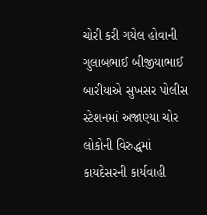ચોરી કરી ગયેલ હોવાની ગુલાબભાઈ બીજીયાભાઈ બારીયાએ સુખસર પોલીસ સ્ટેશનમાં અજાણ્યા ચોર લોકોની વિરુદ્ધમાં કાયદેસરની કાર્યવાહી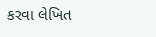કરવા લેખિત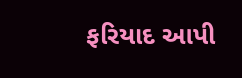ફરિયાદ આપી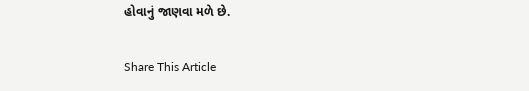હોવાનું જાણવા મળે છે.

Share This Article